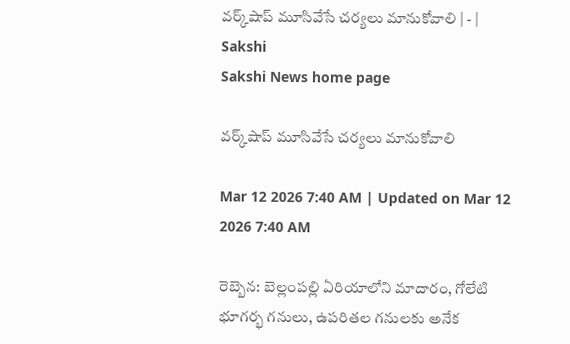వర్క్‌షాప్‌ మూసివేసే చర్యలు మానుకోవాలి | - | Sakshi
Sakshi News home page

వర్క్‌షాప్‌ మూసివేసే చర్యలు మానుకోవాలి

Mar 12 2026 7:40 AM | Updated on Mar 12 2026 7:40 AM

రెబ్బెన: బెల్లంపల్లి ఏరియాలోని మాదారం, గోలేటి భూగర్భ గనులు, ఉపరితల గనులకు అనేక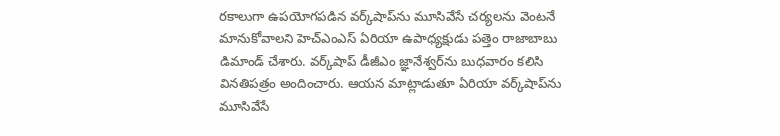రకాలుగా ఉపయోగపడిన వర్క్‌షాప్‌ను మూసివేసే చర్యలను వెంటనే మానుకోవాలని హెచ్‌ఎంఎస్‌ ఏరియా ఉపాధ్యక్షుడు పత్తెం రాజాబాబు డిమాండ్‌ చేశారు. వర్క్‌షాప్‌ డీజీఎం జ్ఞానేశ్వర్‌ను బుధవారం కలిసి వినతిపత్రం అందించారు. ఆయన మాట్లాడుతూ ఏరియా వర్క్‌షాప్‌ను మూసివేసే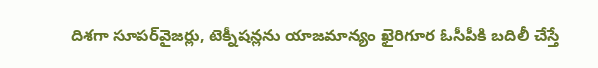దిశగా సూపర్‌వైజర్లు, టెక్నీషన్లను యాజమాన్యం ఖైరిగూర ఓసీపీకి బదిలీ చేస్తే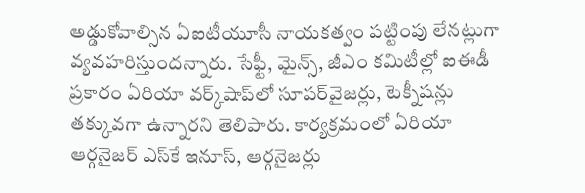అడ్డుకోవాల్సిన ఏఐటీయూసీ నాయకత్వం పట్టింపు లేనట్లుగా వ్యవహరిస్తుందన్నారు. సేఫ్టీ, మైన్స్‌, జీఎం కమిటీల్లో ఐఈడీ ప్రకారం ఏరియా వర్క్‌షాప్‌లో సూపర్‌వైజర్లు, టెక్నీషన్లు తక్కువగా ఉన్నారని తెలిపారు. కార్యక్రమంలో ఏరియా ఆర్గనైజర్‌ ఎస్‌కే ఇనూస్‌, ఆర్గనైజర్లు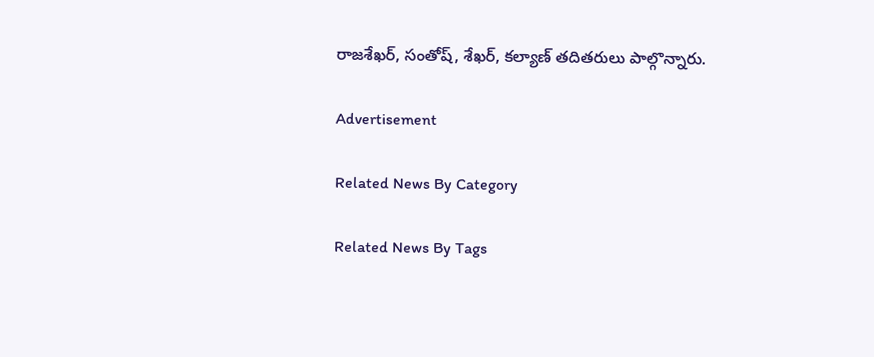రాజశేఖర్‌, సంతోష్‌, శేఖర్‌, కల్యాణ్‌ తదితరులు పాల్గొన్నారు.

Advertisement

Related News By Category

Related News By Tags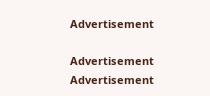Advertisement

Advertisement
Advertisement